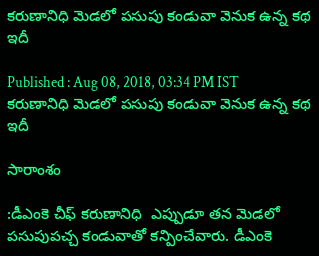కరుణానిధి మెడలో పసుపు కండువా వెనుక ఉన్న కథ ఇదీ

Published : Aug 08, 2018, 03:34 PM IST
కరుణానిధి మెడలో పసుపు కండువా వెనుక ఉన్న కథ ఇదీ

సారాంశం

:డీఎంకె చీఫ్ కరుణానిధి  ఎప్పుడూ తన మెడలో పసుపుపచ్చ కండువాతో కన్పించేవారు. డీఎంకె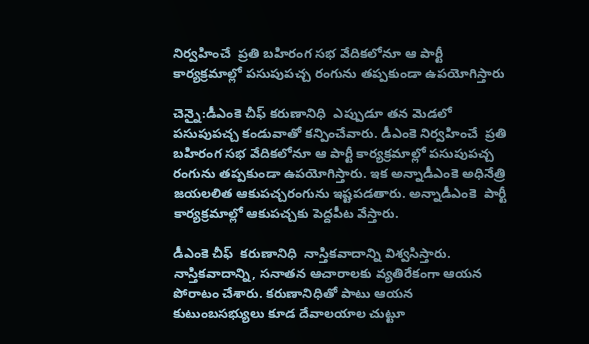నిర్వహించే  ప్రతి బహిరంగ సభ వేదికలోనూ ఆ పార్టీ కార్యక్రమాల్లో పసుపుపచ్చ రంగును తప్పకుండా ఉపయోగిస్తారు

చెన్నై:డీఎంకె చీఫ్ కరుణానిధి  ఎప్పుడూ తన మెడలో పసుపుపచ్చ కండువాతో కన్పించేవారు. డీఎంకె నిర్వహించే  ప్రతి బహిరంగ సభ వేదికలోనూ ఆ పార్టీ కార్యక్రమాల్లో పసుపుపచ్చ రంగును తప్పకుండా ఉపయోగిస్తారు. ఇక అన్నాడీఎంకె అధినేత్రి జయలలిత ఆకుపచ్చరంగును ఇష్టపడతారు. అన్నాడీఎంకె  పార్టీ కార్యక్రమాల్లో ఆకుపచ్చకు పెద్దపీట వేస్తారు.

డీఎంకె చీఫ్  కరుణానిధి  నాస్తికవాదాన్ని విశ్వసిస్తారు.  నాస్తికవాదాన్ని, సనాతన ఆచారాలకు వ్యతిరేకంగా ఆయన పోరాటం చేశారు. కరుణానిధితో పాటు ఆయన కుటుంబసభ్యులు కూడ దేవాలయాల చుట్టూ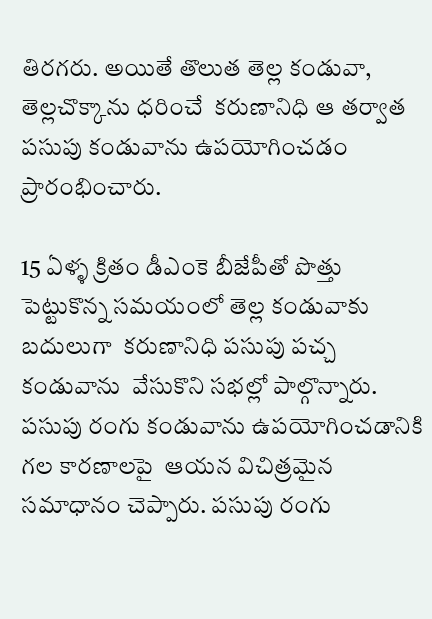తిరగరు. అయితే తొలుత తెల్ల కండువా, తెల్లచొక్కాను ధరించే  కరుణానిధి ఆ తర్వాత పసుపు కండువాను ఉపయోగించడం ప్రారంభించారు.

15 ఏళ్ళ క్రితం డీఎంకె బీజేపీతో పొత్తు పెట్టుకొన్న సమయంలో తెల్ల కండువాకు బదులుగా  కరుణానిధి పసుపు పచ్చ కండువాను  వేసుకొని సభల్లో పాల్గొన్నారు.  పసుపు రంగు కండువాను ఉపయోగించడానికి గల కారణాలపై  ఆయన విచిత్రమైన సమాధానం చెప్పారు. పసుపు రంగు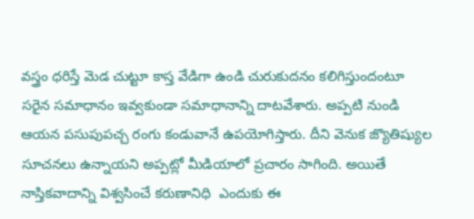వస్త్రం ధరిస్తే మెడ చుట్టూ కాస్త వేడిగా ఉండి చురుకుదనం కలిగిస్తుందంటూ సరైన సమాధానం ఇవ్వకుండా సమాధానాన్ని దాటవేశారు. అప్పటి నుండి ఆయన పసుపుపచ్చ రంగు కండువానే ఉపయోగిస్తారు. దీని వెనుక జ్యొతిష్యుల సూచనలు ఉన్నాయని అప్పట్లో మీడియాలో ప్రచారం సాగింది. అయితే నాస్తికవాదాన్ని విశ్వసించే కరుణానిధి  ఎందుకు ఈ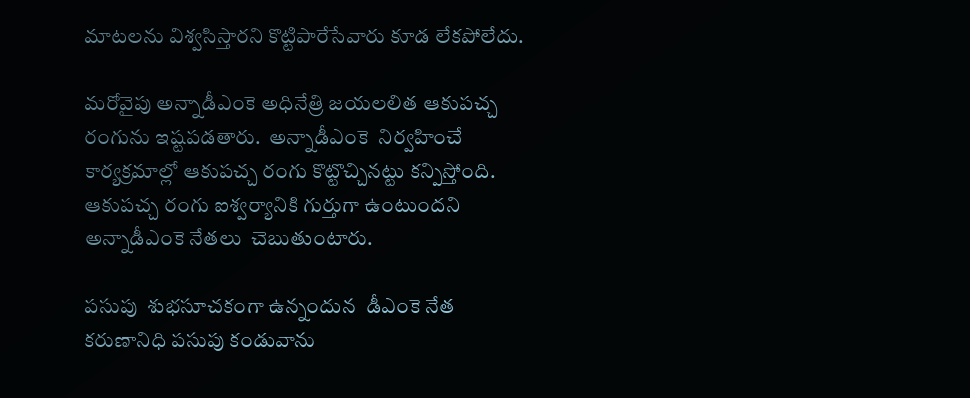మాటలను విశ్వసిస్తారని కొట్టిపారేసేవారు కూడ లేకపోలేదు.

మరోవైపు అన్నాడీఎంకె అధినేత్రి జయలలిత ఆకుపచ్చ రంగును ఇష్టపడతారు.  అన్నాడీఎంకె  నిర్వహించే కార్యక్రమాల్లో ఆకుపచ్చ రంగు కొట్టొచ్చినట్టు కన్పిస్తోంది. ఆకుపచ్చ రంగు ఐశ్వర్యానికి గుర్తుగా ఉంటుందని అన్నాడీఎంకె నేతలు  చెబుతుంటారు.

పసుపు  శుభసూచకంగా ఉన్నందున  డీఎంకె నేత కరుణానిధి పసుపు కండువాను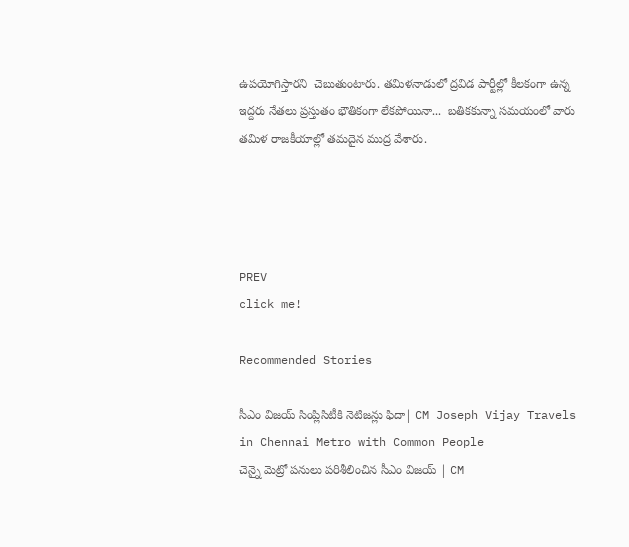ఉపయోగిస్తారని  చెబుతుంటారు. తమిళనాడులో ద్రవిడ పార్టీల్లో కీలకంగా ఉన్న ఇద్దరు నేతలు ప్రస్తుతం భౌతికంగా లేకపోయినా...  బతికకున్నా సమయంలో వారు తమిళ రాజకీయాల్లో తమదైన ముద్ర వేశారు.




PREV
click me!

Recommended Stories

సీఎం విజయ్ సింప్లిసిటీకి నెటిజన్లు ఫిదా| CM Joseph Vijay Travels in Chennai Metro with Common People
చెన్నై మెట్రో పనులు పరిశీలించిన సీఎం విజయ్ | CM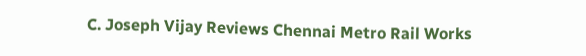C. Joseph Vijay Reviews Chennai Metro Rail Works